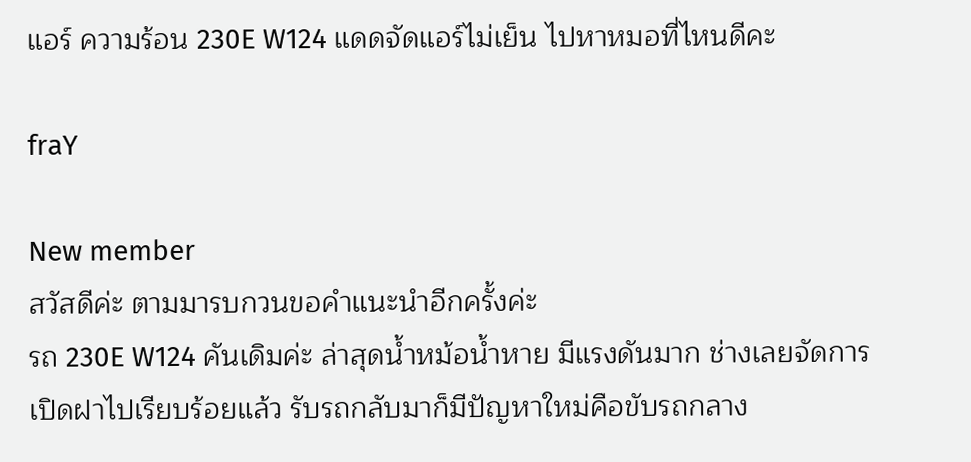แอร์ ความร้อน 230E W124 แดดจัดแอร์ไม่เย็น ไปหาหมอที่ไหนดีคะ

fraY

New member
สวัสดีค่ะ ตามมารบกวนขอคำแนะนำอีกครั้งค่ะ
รถ 230E W124 คันเดิมค่ะ ล่าสุดน้ำหม้อน้ำหาย มีแรงดันมาก ช่างเลยจัดการเปิดฝาไปเรียบร้อยแล้ว รับรถกลับมาก็มีปัญหาใหม่คือขับรถกลาง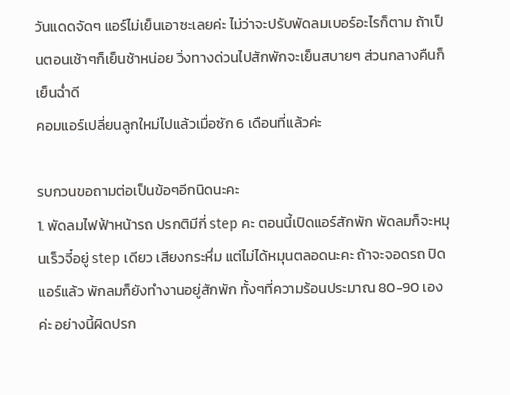วันแดดจัดๆ แอร์ไม่เย็นเอาซะเลยค่ะ ไม่ว่าจะปรับพัดลมเบอร์อะไรก็ตาม ถ้าเป็นตอนเช้าๆก็เย็นช้าหน่อย วิ่งทางด่วนไปสักพักจะเย็นสบายๆ ส่วนกลางคืนก็เย็นฉ่ำดี
คอมแอร์เปลี่ยนลูกใหม่ไปแล้วเมื่อซัก 6 เดือนที่แล้วค่ะ

รบกวนขอถามต่อเป็นข้อๆอีกนิดนะคะ
1. พัดลมไฟฟ้าหน้ารถ ปรกติมีกี่ step คะ ตอนนี้เปิดแอร์สักพัก พัดลมก็จะหมุนเร็วจี๋อยู่ step เดียว เสียงกระหึ่ม แต่ไม่ได้หมุนตลอดนะคะ ถ้าจะจอดรถ ปิดแอร์แล้ว พักลมก็ยังทำงานอยู่สักพัก ทั้งๆที่ความร้อนประมาณ 80-90 เองค่ะ อย่างนี้ผิดปรก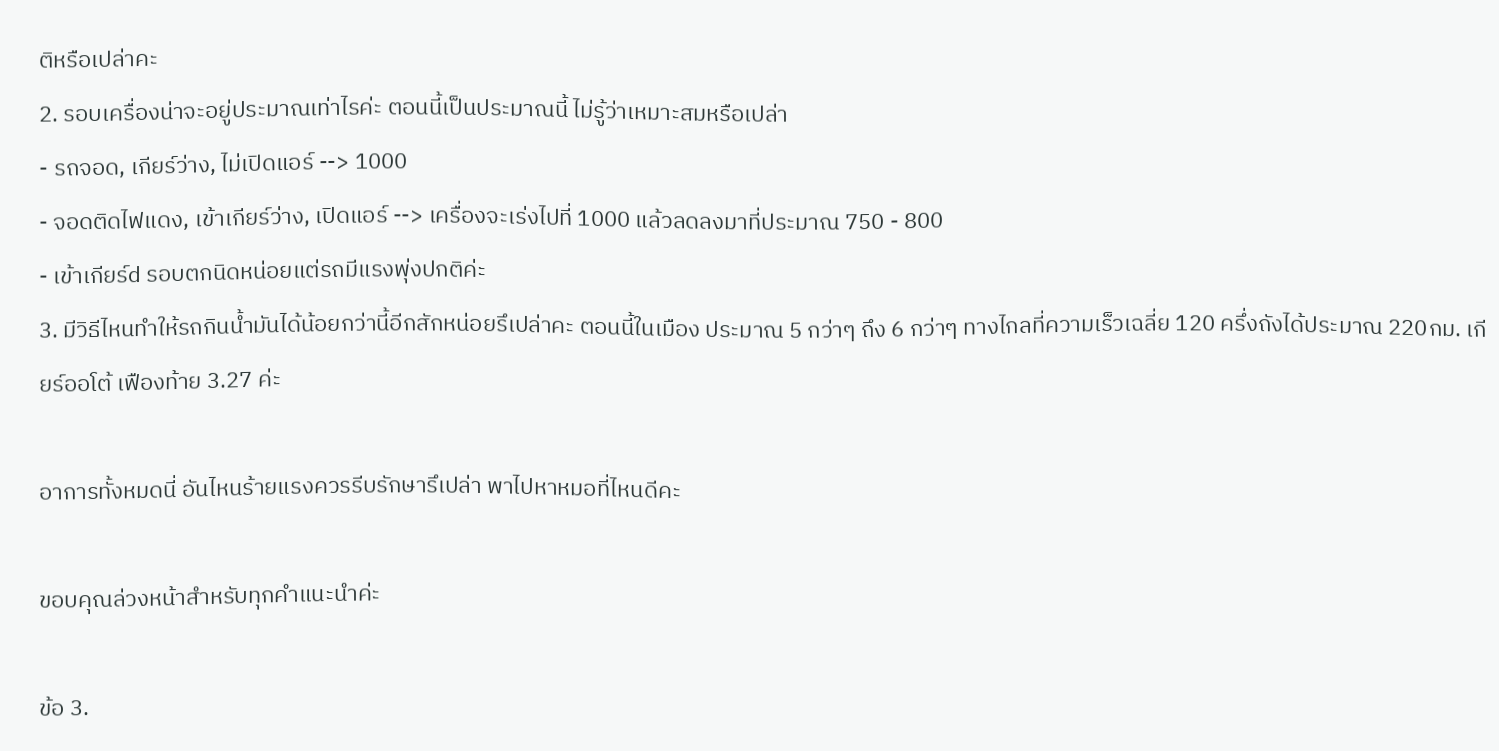ติหรือเปล่าคะ
2. รอบเครื่องน่าจะอยู่ประมาณเท่าไรค่ะ ตอนนี้เป็นประมาณนี้ ไม่รู้ว่าเหมาะสมหรือเปล่า
- รถจอด, เกียร์ว่าง, ไม่เปิดแอร์ --> 1000
- จอดติดไฟแดง, เข้าเกียร์ว่าง, เปิดแอร์ --> เครื่องจะเร่งไปที่ 1000 แล้วลดลงมาที่ประมาณ 750 - 800
- เข้าเกียร์d รอบตกนิดหน่อยแต่รถมีแรงพุ่งปกติค่ะ
3. มีวิธีไหนทำให้รถกินน้ำมันได้น้อยกว่านี้อีกสักหน่อยรึเปล่าคะ ตอนนี้ในเมือง ประมาณ 5 กว่าๆ ถึง 6 กว่าๆ ทางไกลที่ความเร็วเฉลี่ย 120 ครึ่งถังได้ประมาณ 220กม. เกียร์ออโต้ เฟืองท้าย 3.27 ค่ะ

อาการทั้งหมดนี่ อันไหนร้ายแรงควรรีบรักษารึเปล่า พาไปหาหมอที่ไหนดีคะ

ขอบคุณล่วงหน้าสำหรับทุกคำแนะนำค่ะ

ข้อ 3.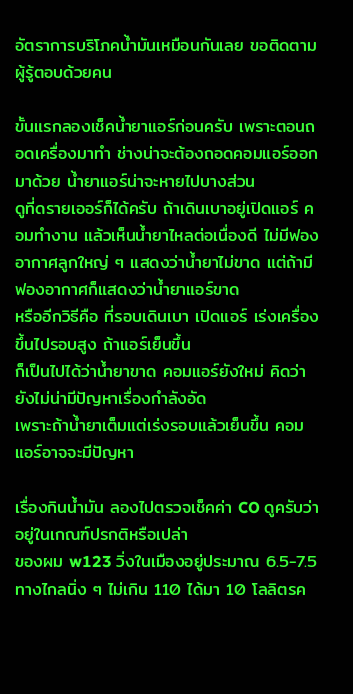อัตราการบริโภคน้ำมันเหมือนกันเลย ขอติดตามผู้รู้ตอบด้วยคน

ขั้นแรกลองเช็คน้ำยาแอร์ก่อนครับ เพราะตอนถอดเครื่องมาทำ ช่างน่าจะต้องถอดคอมแอร์ออกมาด้วย น้ำยาแอร์น่าจะหายไปบางส่วน
ดูที่ดรายเออร์ก็ได้ครับ ถ้าเดินเบาอยู่เปิดแอร์ คอมทำงาน แล้วเห็นน้ำยาไหลต่อเนื่องดี ไม่มีฟองอากาศลูกใหญ่ ๆ แสดงว่าน้ำยาไม่ขาด แต่ถ้ามีฟองอากาศก็แสดงว่าน้ำยาแอร์ขาด
หรืออีกวิธีคือ ที่รอบเดินเบา เปิดแอร์ เร่งเครื่องขึ้นไปรอบสูง ถ้าแอร์เย็นขึ้น
ก็เป็นไปได้ว่าน้ำยาขาด คอมแอร์ยังใหม่ คิดว่ายังไม่น่ามีปัญหาเรื่องกำลังอัด
เพราะถ้าน้ำยาเต็มแต่เร่งรอบแล้วเย็นขึ้น คอมแอร์อาจจะมีปัญหา

เรื่องกินน้ำมัน ลองไปตรวจเช็คค่า CO ดูครับว่าอยู่ในเกณฑ์ปรกติหรือเปล่า
ของผม w123 วิ่งในเมืองอยู่ประมาณ 6.5-7.5
ทางไกลนิ่ง ๆ ไม่เกิน 110 ได้มา 10 โลลิตรค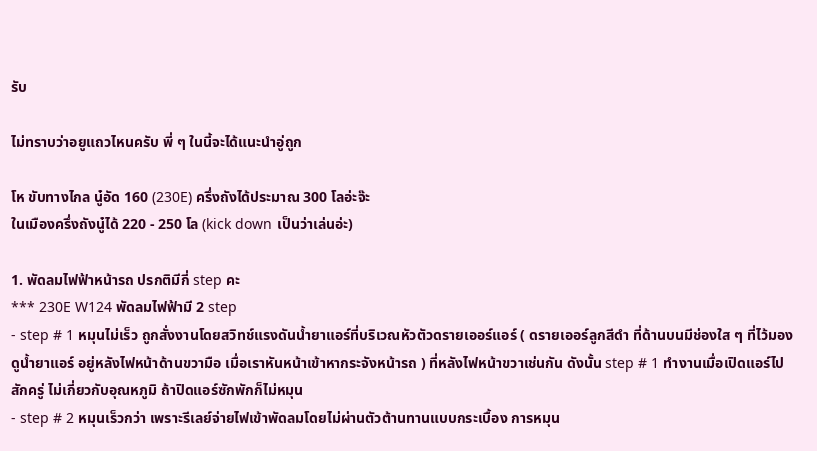รับ

ไม่ทราบว่าอยูแถวไหนครับ พี่ ๆ ในนี้จะได้แนะนำอู่ถูก

โห ขับทางไกล นู๋อัด 160 (230E) ครึ่งถังได้ประมาณ 300 โลอ่ะจ๊ะ
ในเมืองครึ่งถังนู๋ได้ 220 - 250 โล (kick down เป็นว่าเล่นอ่ะ)

1. พัดลมไฟฟ้าหน้ารถ ปรกติมีกี่ step คะ
*** 230E W124 พัดลมไฟฟ้ามี 2 step
- step # 1 หมุนไม่เร็ว ถูกสั่งงานโดยสวิทช์แรงดันน้ำยาแอร์ที่บริเวณหัวตัวดรายเออร์แอร์ ( ดรายเออร์ลูกสีดำ ที่ด้านบนมีช่องใส ๆ ที่ไว้มองดูน้ำยาแอร์ อยู่หลังไฟหน้าด้านขวามือ เมื่อเราหันหน้าเข้าหากระจังหน้ารถ ) ที่หลังไฟหน้าขวาเช่นกัน ดังนั้น step # 1 ทำงานเมื่อเปิดแอร์ไปสักครู่ ไม่เกี่ยวกับอุณหภูมิ ถ้าปิดแอร์ซักพักก็ไม่หมุน
- step # 2 หมุนเร็วกว่า เพราะรีเลย์จ่ายไฟเข้าพัดลมโดยไม่ผ่านตัวต้านทานแบบกระเบื้อง การหมุน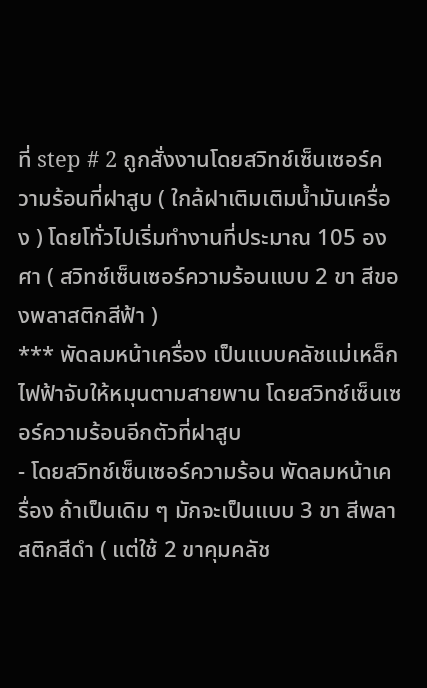ที่ step # 2 ถูกสั่งงานโดยสวิทช์เซ็นเซอร์ความร้อนที่ฝาสูบ ( ใกล้ฝาเติมเติมน้ำมันเครื่อง ) โดยโทั่วไปเริ่มทำงานที่ประมาณ 105 องศา ( สวิทช์เซ็นเซอร์ความร้อนแบบ 2 ขา สีของพลาสติกสีฟ้า )
*** พัดลมหน้าเครื่อง เป็นแบบคลัชแม่เหล็กไฟฟ้าจับให้หมุนตามสายพาน โดยสวิทช์เซ็นเซอร์ความร้อนอีกตัวที่ฝาสูบ
- โดยสวิทช์เซ็นเซอร์ความร้อน พัดลมหน้าเครื่อง ถ้าเป็นเดิม ๆ มักจะเป็นแบบ 3 ขา สีพลาสติกสีดำ ( แต่ใช้ 2 ขาคุมคลัช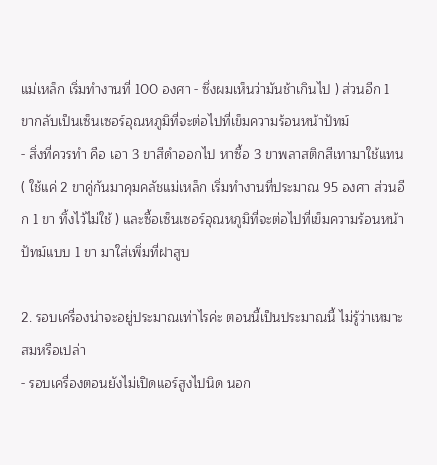แม่เหล็ก เริ่มทำงานที่ 100 องศา - ซึ่งผมเห็นว่ามันช้าเกินไป ) ส่วนอีก 1 ขากลับเป็นเซ็นเซอร์อุณหภูมิที่จะต่อไปที่เข็มความร้อนหน้าปัทม์
- สิ่งที่ควรทำ คือ เอา 3 ขาสีดำออกไป หาซื้อ 3 ขาพลาสติกสีเทามาใช้แทน ( ใช้แค่ 2 ขาคู่กันมาคุมคลัชแม่เหล็ก เริ่มทำงานที่ประมาณ 95 องศา ส่วนอีก 1 ขา ทิ้งไว้ไม่ใช้ ) และซื้อเซ็นเซอร์อุณหภูมิที่จะต่อไปที่เข็มความร้อนหน้าปัทม์แบบ 1 ขา มาใส่เพิ่มที่ฝาสูบ

2. รอบเครื่องน่าจะอยู่ประมาณเท่าไรค่ะ ตอนนี้เป็นประมาณนี้ ไม่รู้ว่าเหมาะสมหรือเปล่า
- รอบเครื่องตอนยังไม่เปิดแอร์สูงไปนิด นอก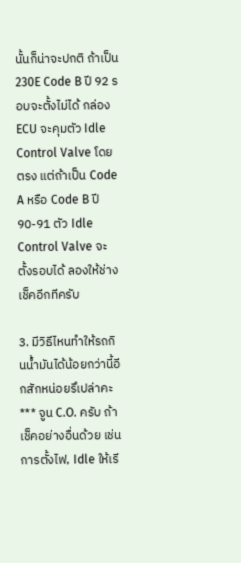นั้นก็น่าจะปกติ ถ้าเป็น 230E Code B ปี 92 รอบจะตั้งไม่ได้ กล่อง ECU จะคุมตัว Idle Control Valve โดยตรง แต่ถ้าเป็น Code A หรือ Code B ปี 90-91 ตัว Idle Control Valve จะตั้งรอบได้ ลองให้ช่างเช็คอีกทีครับ

3. มีวิธีไหนทำให้รถกินน้ำมันได้น้อยกว่านี้อีกสักหน่อยรึเปล่าคะ
*** จูน C.O. ครับ ถ้าเช็คอย่างอื่นด้วย เช่น การตั้งไฟ, Idle ให้เรี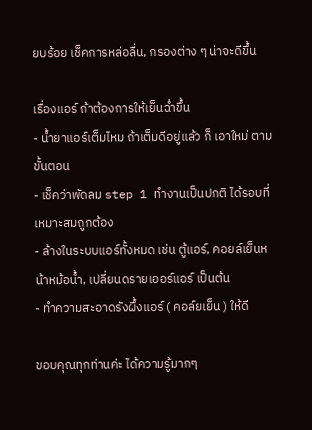ยบร้อย เช็คการหล่อลื่น, กรองต่าง ๆ น่าจะดีขึ้น

เรื่องแอร์ ถ้าต้องการให้เย็นฉ่ำขึ้น
- น้ำยาแอร์เต็มไหม ถ้าเต็มดีอยู่แล้ว ก็ เอาใหม่ ตามขั้นตอน
- เช็คว่าพัดลม step 1 ทำงานเป็นปกติ ได้รอบที่เหมาะสมถูกต้อง
- ล้างในระบบแอร์ทั้งหมด เช่น ตู้แอร์, คอยล์เย็นหน้าหม้อน้ำ, เปลี่ยนดรายเออร์แอร์ เป็นต้น
- ทำความสะอาดรังผึ้งแอร์ ( คอล์ยเย็น ) ให้ดี

ขอบคุณทุกท่านค่ะ ได้ความรู้มากๆ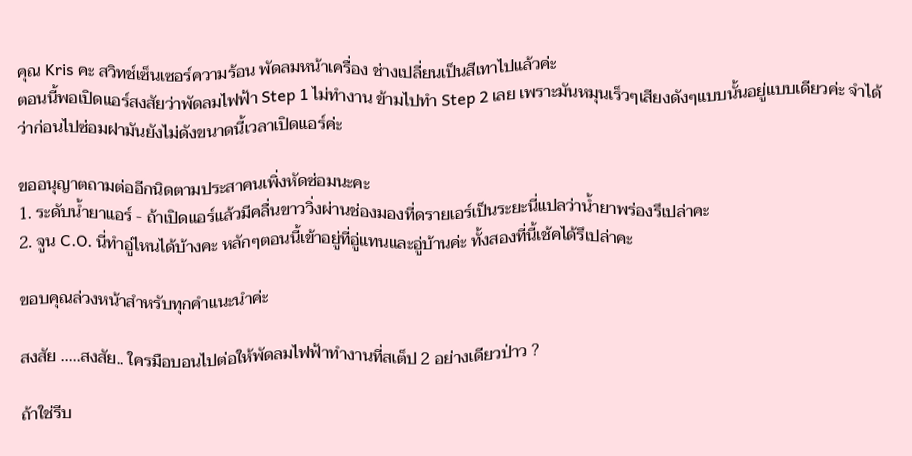คุณ Kris คะ สวิทช์เซ็นเซอร์ความร้อน พัดลมหน้าเครื่อง ช่างเปลี่ยนเป็นสีเทาไปแล้วค่ะ
ตอนนี้พอเปิดแอร์สงสัยว่าพัดลมไฟฟ้า Step 1 ไม่ทำงาน ข้ามไปทำ Step 2 เลย เพราะมันหมุนเร็วๆเสียงดังๆแบบนั้นอยู่แบบเดียวค่ะ จำได้ว่าก่อนไปซ่อมฝามันยังไม่ดังขนาดนี้เวลาเปิดแอร์ค่ะ

ขออนุญาตถามต่ออีกนิดตามประสาคนเพิ่งหัดซ่อมนะคะ
1. ระดับน้ำยาแอร์ - ถ้าเปิดแอร์แล้วมีคลื่นขาววิ่งผ่านช่องมองที่ดรายเอร์เป็นระยะนี่แปลว่าน้ำยาพร่องรึเปล่าคะ
2. จูน C.O. นี่ทำอู่ไหนได้บ้างคะ หลักๆตอนนี้เข้าอยู่ที่อู่แทนและอู่บ้านค่ะ ทั้งสองที่นี้เช้คได้รึเปล่าคะ

ขอบคุณล่วงหน้าสำหรับทุกคำแนะนำค่ะ

สงสัย .....สงสัย.. ใครมือบอนไปต่อให้พัดลมไฟฟ้าทำงานที่สเต็ป 2 อย่างเดียวป่าว ?

ถ้าใช่รีบ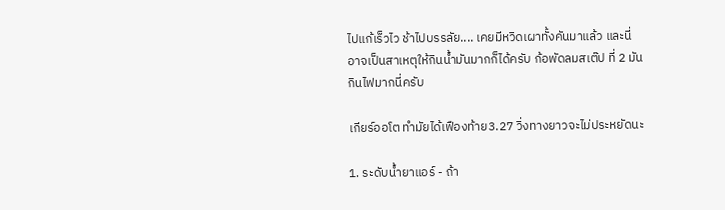ไปแก้เร็วไว ช้าไปบรรลัย.... เคยมีหวิดเผาทั้งคันมาแล้ว และนี่อาจเป็นสาเหตุให้กินน้ำมันมากก็ได้ครับ ก้อพัดลมสเต๊ป ที่ 2 มันกินไฟมากนี่ครับ

เกียร์ออโต ทำมัยได้เฟืองท้าย3.27 วิ่งทางยาวจะไม่ประหยัดนะ

1. ระดับน้ำยาแอร์ - ถ้า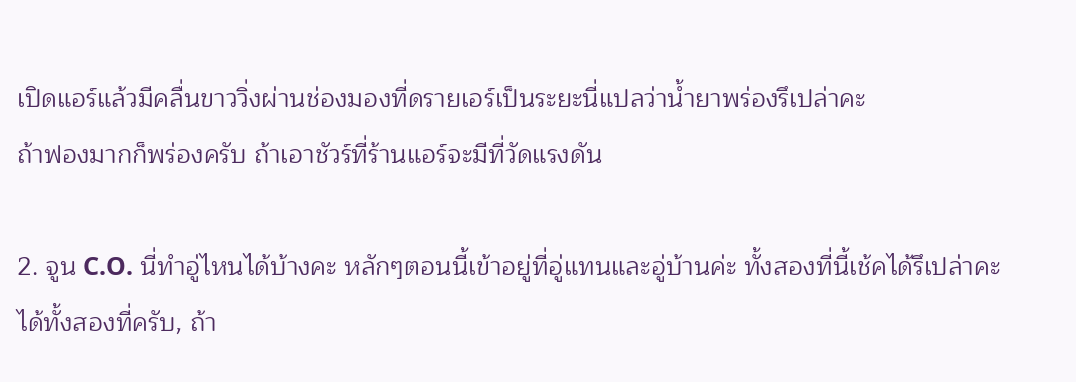เปิดแอร์แล้วมีคลื่นขาววิ่งผ่านช่องมองที่ดรายเอร์เป็นระยะนี่แปลว่าน้ำยาพร่องรึเปล่าคะ
ถ้าฟองมากก็พร่องครับ ถ้าเอาชัวร์ที่ร้านแอร์จะมีที่วัดแรงดัน

2. จูน C.O. นี่ทำอู่ไหนได้บ้างคะ หลักๆตอนนี้เข้าอยู่ที่อู่แทนและอู่บ้านค่ะ ทั้งสองที่นี้เช้คได้รึเปล่าคะ
ได้ทั้งสองที่ครับ, ถ้า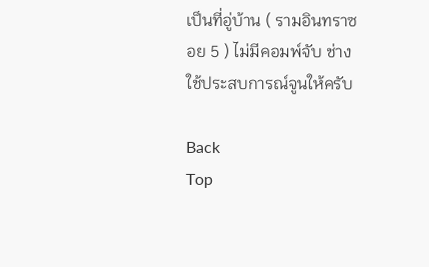เป็นที่อู่บ้าน ( รามอินทราซอย 5 ) ไม่มีคอมพ์จับ ช่างใช้ประสบการณ์จูนให้ครับ

Back
Top